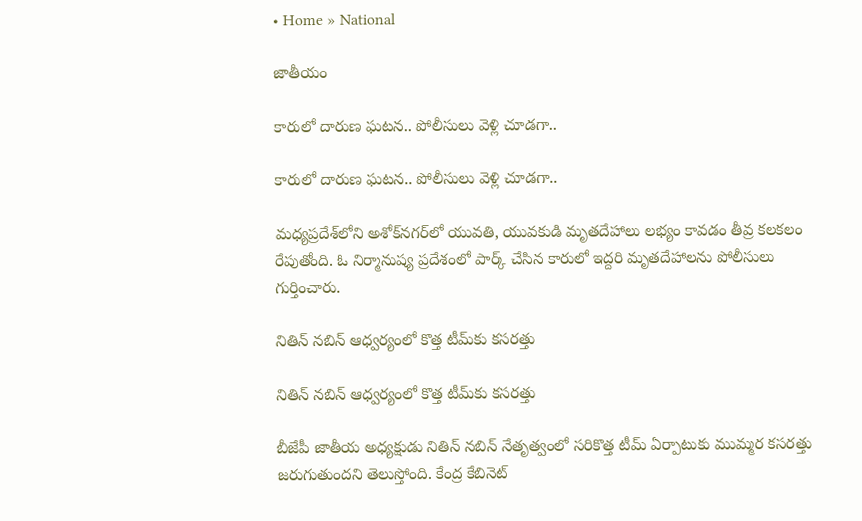• Home » National

జాతీయం

కారులో దారుణ ఘటన.. పోలీసులు వెళ్లి చూడగా..

కారులో దారుణ ఘటన.. పోలీసులు వెళ్లి చూడగా..

మధ్యప్రదేశ్‌లోని అశోక్‌నగర్‌లో యువతి, యువకుడి మృతదేహాలు లభ్యం కావడం తీవ్ర కలకలం రేపుతోంది. ఓ నిర్మానుష్య ప్రదేశంలో పార్క్ చేసిన కారులో ఇద్దరి మృతదేహాలను పోలీసులు గుర్తించారు.

నితిన్ నబిన్ ఆధ్వర్యంలో కొత్త టీమ్‌కు కసరత్తు

నితిన్ నబిన్ ఆధ్వర్యంలో కొత్త టీమ్‌కు కసరత్తు

బీజేపీ జాతీయ అధ్యక్షుడు నితిన్ నబిన్ నేతృత్వంలో సరికొత్త టీమ్ ఏర్పాటుకు ముమ్మర కసరత్తు జరుగుతుందని తెలుస్తోంది. కేంద్ర కేబినెట్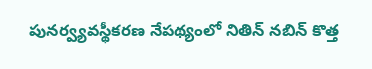పునర్వ్యవస్థీకరణ నేపథ్యంలో నితిన్ నబిన్ కొత్త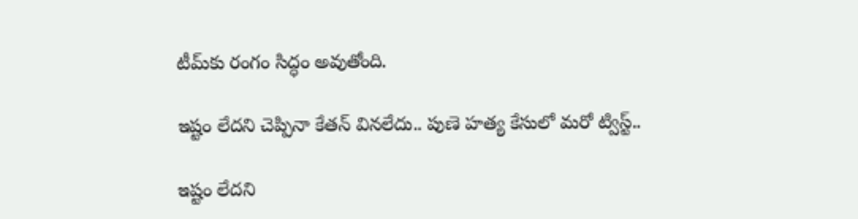టీమ్‌కు రంగం సిద్ధం అవుతోంది.

ఇష్టం లేదని చెప్పినా కేతన్ వినలేదు.. పుణె హత్య కేసులో మరో ట్విస్ట్..

ఇష్టం లేదని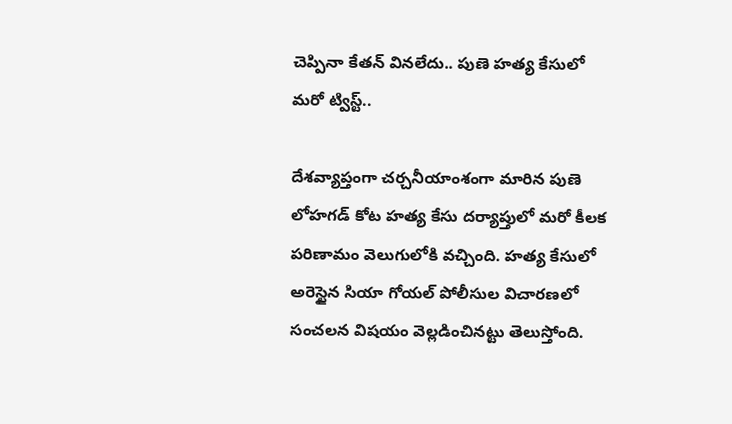చెప్పినా కేతన్ వినలేదు.. పుణె హత్య కేసులో మరో ట్విస్ట్..

దేశవ్యాప్తంగా చర్చనీయాంశంగా మారిన పుణె లోహగడ్ కోట హత్య కేసు దర్యాప్తులో మరో కీలక పరిణామం వెలుగులోకి వచ్చింది. హత్య కేసులో అరెస్టైన సియా గోయల్ పోలీసుల విచారణలో సంచలన విషయం వెల్లడించినట్టు తెలుస్తోంది.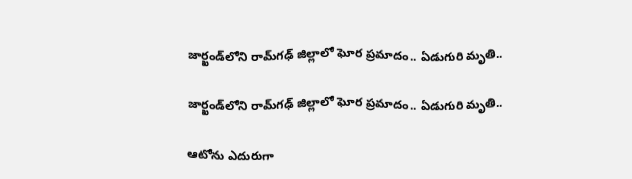జార్ఖండ్‌లోని రామ్‌గఢ్ జిల్లాలో ఘోర ప్రమాదం.. ఏడుగురి మృతి..

జార్ఖండ్‌లోని రామ్‌గఢ్ జిల్లాలో ఘోర ప్రమాదం.. ఏడుగురి మృతి..

ఆటోను ఎదురుగా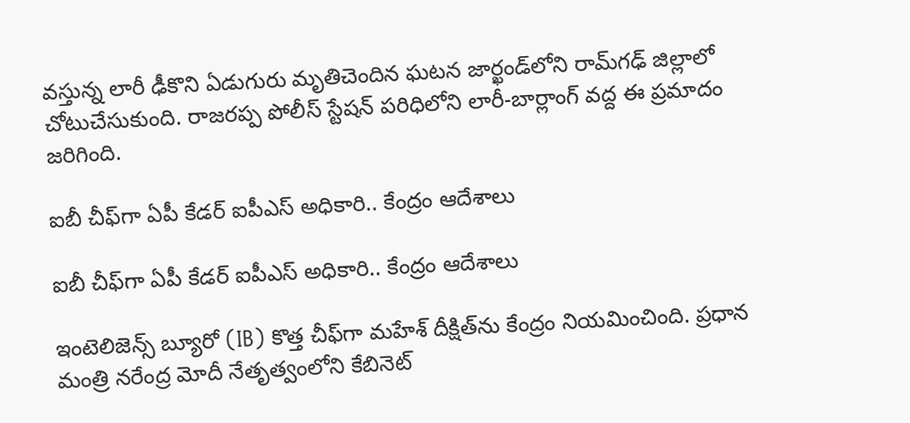వస్తున్న లారీ ఢీకొని ఏడుగురు మృతిచెందిన ఘటన జార్ఖండ్‌లోని రామ్‌గఢ్ జిల్లాలో చోటుచేసుకుంది. రాజరప్ప పోలీస్ స్టేషన్ పరిధిలోని లారీ-బార్లాంగ్ వద్ద ఈ ప్రమాదం జరిగింది.

ఐబీ చీఫ్‌గా ఏపీ కేడర్ ఐపీఎస్ అధికారి.. కేంద్రం ఆదేశాలు

ఐబీ చీఫ్‌గా ఏపీ కేడర్ ఐపీఎస్ అధికారి.. కేంద్రం ఆదేశాలు

ఇంటెలిజెన్స్ బ్యూరో (IB) కొత్త చీఫ్‌గా మహేశ్ దీక్షిత్‌ను కేంద్రం నియమించింది. ప్రధాన మంత్రి నరేంద్ర మోదీ నేతృత్వంలోని కేబినెట్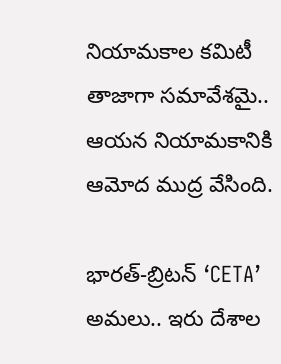నియామకాల కమిటీ తాజాగా సమావేశమై.. ఆయన నియామకానికి ఆమోద ముద్ర వేసింది.

భారత్-బ్రిటన్ ‘CETA’ అమలు.. ఇరు దేశాల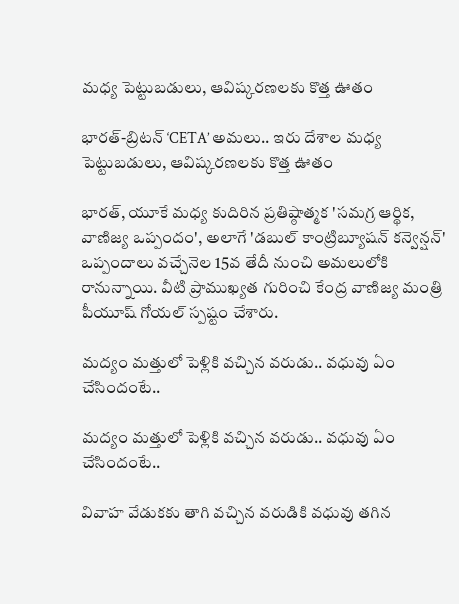మధ్య పెట్టుబడులు, ఆవిష్కరణలకు కొత్త ఊతం

భారత్-బ్రిటన్ ‘CETA’ అమలు.. ఇరు దేశాల మధ్య పెట్టుబడులు, ఆవిష్కరణలకు కొత్త ఊతం

భారత్, యూకే మధ్య కుదిరిన ప్రతిష్ఠాత్మక 'సమగ్ర ఆర్థిక, వాణిజ్య ఒప్పందం', అలాగే 'డబుల్ కాంట్రిబ్యూషన్ కన్వెన్షన్' ఒప్పందాలు వచ్చేనెల 15వ తేదీ నుంచి అమలులోకి రానున్నాయి. వీటి ప్రాముఖ్యత గురించి కేంద్ర వాణిజ్య మంత్రి పీయూష్ గోయల్ స్పష్టం చేశారు.

మద్యం మత్తులో పెళ్లికి వచ్చిన వరుడు.. వధువు ఏం చేసిందంటే..

మద్యం మత్తులో పెళ్లికి వచ్చిన వరుడు.. వధువు ఏం చేసిందంటే..

వివాహ వేడుకకు తాగి వచ్చిన వరుడికి వధువు తగిన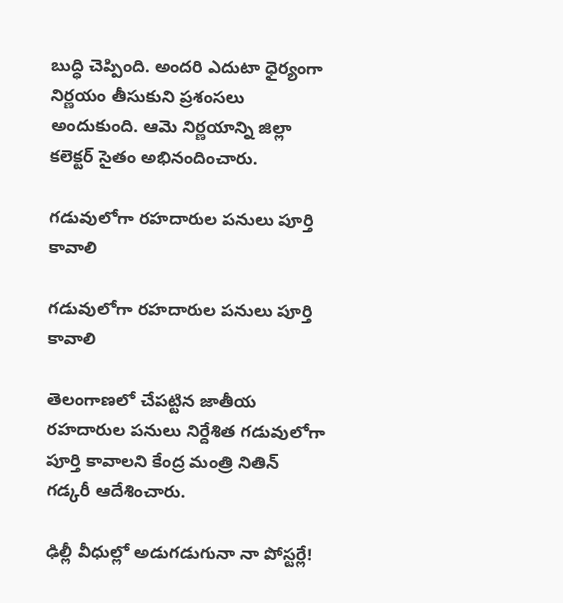బుద్ధి చెప్పింది. అందరి ఎదుటా ధైర్యంగా నిర్ణయం తీసుకుని ప్రశంసలు అందుకుంది. ఆమె నిర్ణయాన్ని జిల్లా కలెక్టర్ సైతం అభినందించారు.

గడువులోగా రహదారుల పనులు పూర్తి కావాలి

గడువులోగా రహదారుల పనులు పూర్తి కావాలి

తెలంగాణలో చేపట్టిన జాతీయ రహదారుల పనులు నిర్దేశిత గడువులోగా పూర్తి కావాలని కేంద్ర మంత్రి నితిన్‌ గడ్కరీ ఆదేశించారు.

ఢిల్లీ వీధుల్లో అడుగడుగునా నా పోస్టర్లే!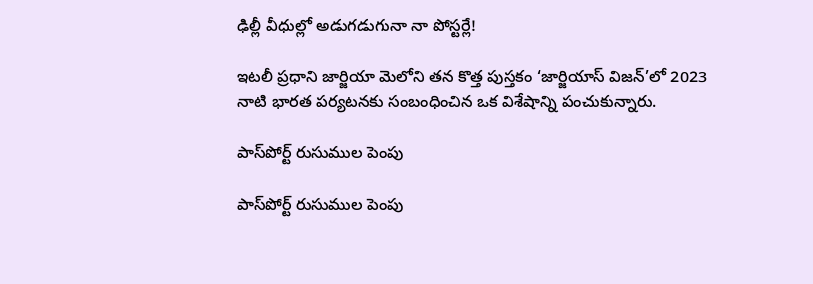ఢిల్లీ వీధుల్లో అడుగడుగునా నా పోస్టర్లే!

ఇటలీ ప్రధాని జార్జియా మెలోని తన కొత్త పుస్తకం ‘జార్జియాస్‌ విజన్‌’లో 2023 నాటి భారత పర్యటనకు సంబంధించిన ఒక విశేషాన్ని పంచుకున్నారు.

పాస్‌పోర్ట్‌ రుసుముల పెంపు

పాస్‌పోర్ట్‌ రుసుముల పెంపు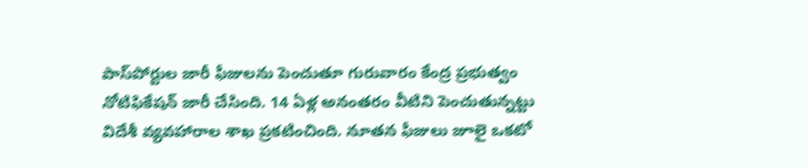పాస్‌పోర్టుల జారీ ఫీజులను పెంచుతూ గురువారం కేంద్ర ప్రభుత్వం నోటిఫికేషన్‌ జారీ చేసింది. 14 ఏళ్ల అనంతరం వీటిని పెంచుతున్నట్టు విదేశీ వ్యవహారాల శాఖ ప్రకటించింది. నూతన ఫీజులు జూలై ఒకటో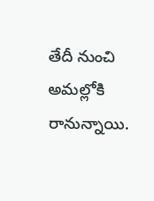తేదీ నుంచి అమల్లోకి రానున్నాయి.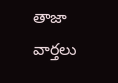తాజా వార్తలు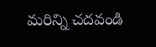మరిన్ని చదవండి